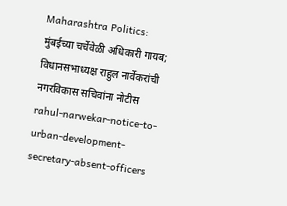Maharashtra Politics: मुंबईच्या चर्चेवेळी अधिकारी गायब; विधानसभाध्यक्ष राहुल नार्वेकरांची नगरविकास सचिवांना नोटीस rahul-narwekar-notice-to-urban-development-secretary-absent-officers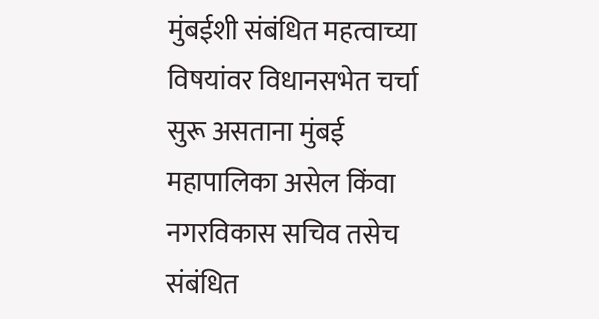मुंबईशी संबंधित महत्वाच्या विषयांवर विधानसभेत चर्चा सुरू असताना मुंबई महापालिका असेल किंवा नगरविकास सचिव तसेच संबंधित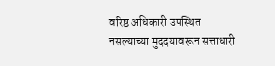वरिष्ठ अधिकारी उपस्थित नसल्याच्या मुददयावरून सत्ताधारी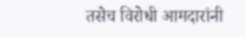तसेच विरोधी आमदारांनी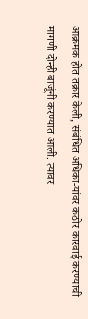आक्रमक होत तक्रार केली, संबंधित अधिका-यांवर कठोर कारवाई करण्याची मागणी दोन्ही बाजूंनी करण्यात आली. त्यावर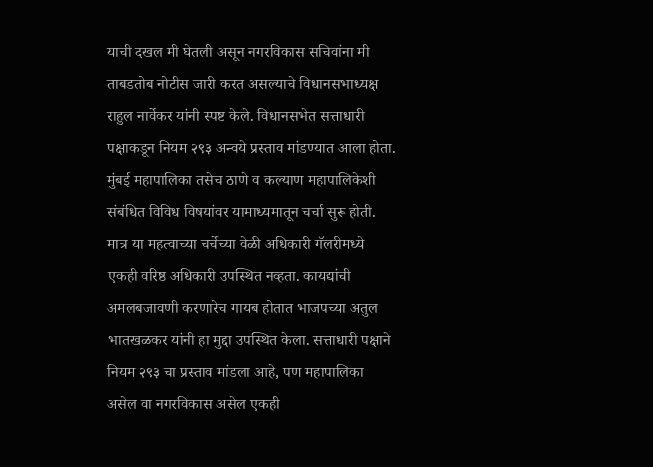याची दखल मी घेतली असून नगरविकास सचिवांना मी ताबडतोब नोटीस जारी करत असल्याचे विधानसभाध्यक्ष राहुल नार्वेकर यांनी स्पष्ट केले. विधानसभेत सत्ताधारी पक्षाकडून नियम २९३ अन्वये प्रस्ताव मांडण्यात आला होता. मुंबई महापालिका तसेच ठाणे व कल्याण महापालिकेशी संबंधित विविध विषयांवर यामाध्यमातून चर्चा सुरू होती. मात्र या महत्वाच्या चर्चेच्या वेळी अधिकारी गॅलरीमध्ये एकही वरिष्ठ अधिकारी उपस्थित नव्हता. कायद्यांची अमलबजावणी करणारेच गायब होतात भाजपच्या अतुल भातखळकर यांनी हा मुद्दा उपस्थित केला. सत्ताधारी पक्षाने नियम २९३ चा प्रस्ताव मांडला आहे, पण महापालिका असेल वा नगरविकास असेल एकही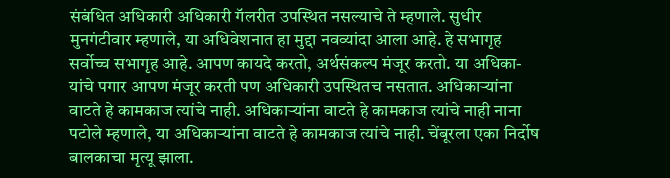संबंधित अधिकारी अधिकारी गॅलरीत उपस्थित नसल्याचे ते म्हणाले. सुधीर मुनगंटीवार म्हणाले, या अधिवेशनात हा मुद्दा नवव्यांदा आला आहे. हे सभागृह सर्वोच्च सभागृह आहे. आपण कायदे करतो, अर्थसंकल्प मंजूर करतो. या अधिका-यांचे पगार आपण मंजूर करती पण अधिकारी उपस्थितच नसतात. अधिकाऱ्यांना वाटते हे कामकाज त्यांचे नाही. अधिकाऱ्यांना वाटते हे कामकाज त्यांचे नाही नाना पटोले म्हणाले, या अधिकाऱ्यांना वाटते हे कामकाज त्यांचे नाही. चेंबूरला एका निर्दोष बालकाचा मृत्यू झाला.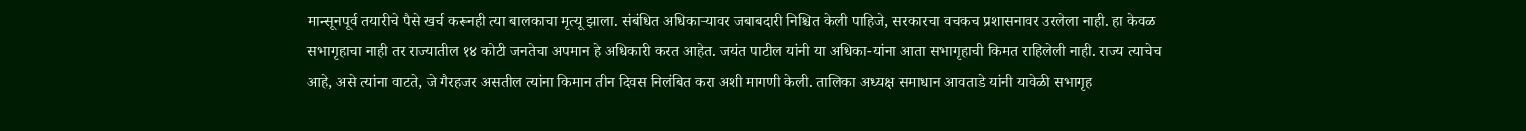मान्सूनपूर्व तयारीचे पैसे खर्च करूनही त्या बालकाचा मृत्यू झाला. संबंधित अधिकाऱ्यावर जबाबदारी निश्चित केली पाहिजे, सरकारचा वचकच प्रशासनावर उरलेला नाही. हा केवळ सभागृहाचा नाही तर राज्यातील १४ कोटी जनतेचा अपमान हे अधिकारी करत आहेत. जयंत पाटील यांनी या अधिका-यांना आता सभागृहाची किमत राहिलेली नाही. राज्य त्याचेच आहे, असे त्यांना वाटते, जे गैरहजर असतील त्यांना किमान तीन दिवस निलंबित करा अशी मागणी केली. तालिका अध्यक्ष समाधान आवताडे यांनी यावेळी सभागृह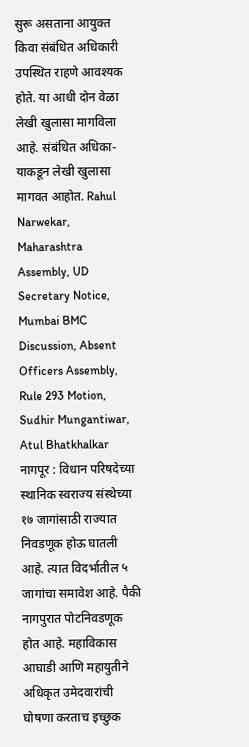सुरू असताना आयुक्त किवा संबंधित अधिकारी उपस्थित राहणे आवश्यक होते. या आधी दोन वेळा लेखी खुलासा मागविला आहे. संबंधित अधिका-याकडून लेखी खुलासा मागवत आहोत. Rahul Narwekar, Maharashtra Assembly, UD Secretary Notice, Mumbai BMC Discussion, Absent Officers Assembly, Rule 293 Motion, Sudhir Mungantiwar, Atul Bhatkhalkar
नागपूर : विधान परिषदेच्या स्थानिक स्वराज्य संस्थेच्या १७ जागांसाठी राज्यात निवडणूक होऊ घातली आहे. त्यात विदर्भातील ५ जागांचा समावेश आहे. पैकी नागपुरात पोटनिवडणूक होत आहे. महाविकास आघाडी आणि महायुतीने अधिकृत उमेदवारांची घोषणा करताच इच्छुक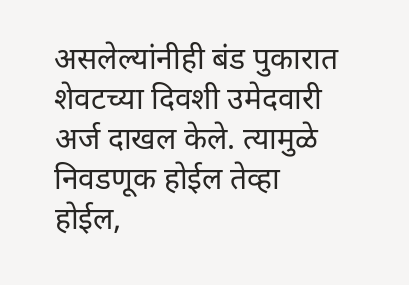असलेल्यांनीही बंड पुकारात शेवटच्या दिवशी उमेदवारी अर्ज दाखल केले. त्यामुळे निवडणूक होईल तेव्हा होईल,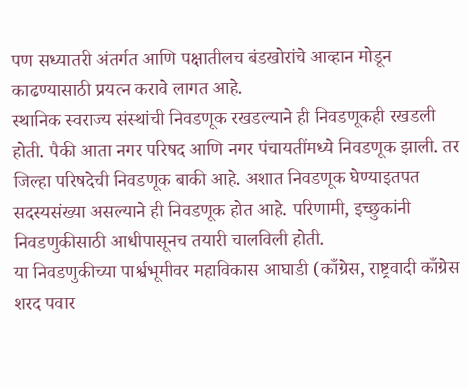पण सध्यातरी अंतर्गत आणि पक्षातीलच बंडखोरांचे आव्हान मोडून काढण्यासाठी प्रयत्न करावे लागत आहे.
स्थानिक स्वराज्य संस्थांची निवडणूक रखडल्याने ही निवडणूकही रखडली होती. पैकी आता नगर परिषद आणि नगर पंचायतींमध्ये निवडणूक झाली. तर जिल्हा परिषदेची निवडणूक बाकी आहे. अशात निवडणूक घेण्याइतपत सदस्यसंख्या असल्याने ही निवडणूक होत आहे. परिणामी, इच्छुकांनी निवडणुकीसाठी आधीपासूनच तयारी चालविली होती.
या निवडणुकीच्या पार्श्वभूमीवर महाविकास आघाडी (काँग्रेस, राष्ट्रवादी काँग्रेस शरद पवार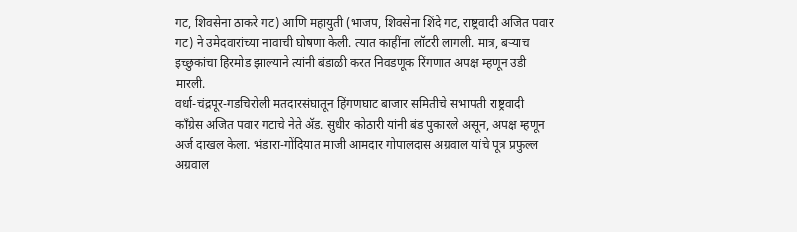गट, शिवसेना ठाकरे गट) आणि महायुती (भाजप, शिवसेना शिंदे गट, राष्ट्रवादी अजित पवार गट) ने उमेदवारांच्या नावाची घोषणा केली. त्यात काहींना लॉटरी लागली. मात्र, बऱ्याच इच्छुकांचा हिरमोड झाल्याने त्यांनी बंडाळी करत निवडणूक रिंगणात अपक्ष म्हणून उडी मारली.
वर्धा-चंद्रपूर-गडचिरोली मतदारसंघातून हिंगणघाट बाजार समितीचे सभापती राष्ट्रवादी काँग्रेस अजित पवार गटाचे नेते ॲड. सुधीर कोठारी यांनी बंड पुकारले असून, अपक्ष म्हणून अर्ज दाखल केला. भंडारा-गोंदियात माजी आमदार गोपालदास अग्रवाल यांचे पूत्र प्रफुल्ल अग्रवाल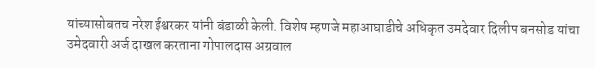यांच्यासोबतच नरेश ईश्वरकर यांनी बंडाळी केली. विशेष म्हणजे महाआघाडीचे अधिकृत उमदेवार दिलीप बनसोड यांचा उमेदवारी अर्ज दाखल करताना गोपालदास अग्रवाल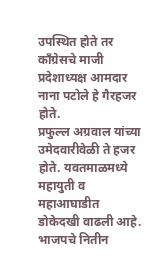उपस्थित होते तर काँग्रेसचे माजी प्रदेशाध्यक्ष आमदार नाना पटोले हे गैरहजर होते.
प्रफुल्ल अग्रवाल यांच्या उमेदवारीवेळी ते हजर होते. यवतमाळमध्ये महायुती व महाआघाडीत डोकेदखी वाढली आहे. भाजपचे नितीन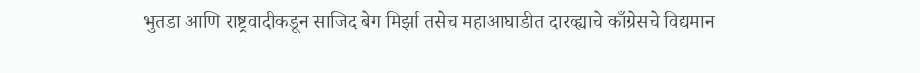भुतडा आणि राष्ट्रवादीकडून साजिद बेग मिर्झा तसेच महाआघाडीत दारव्ह्याचे काँग्रेसचे विद्यमान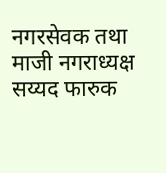नगरसेवक तथा माजी नगराध्यक्ष सय्यद फारुक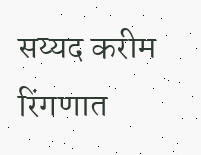सय्यद करीम रिंगणात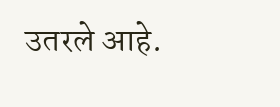उतरले आहे.